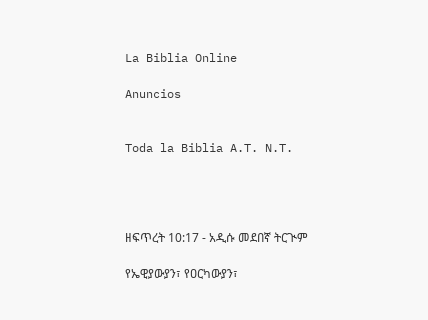La Biblia Online

Anuncios


Toda la Biblia A.T. N.T.




ዘፍጥረት 10:17 - አዲሱ መደበኛ ትርጒም

የኤዊያውያን፣ የዐርካውያን፣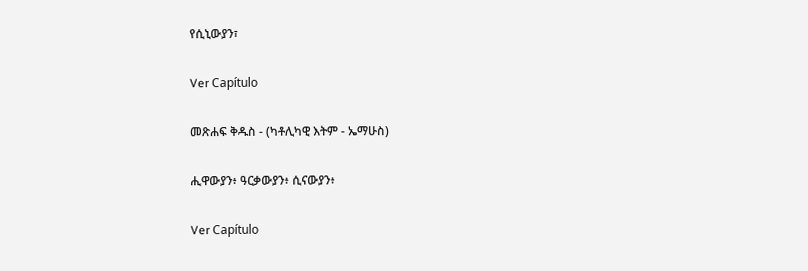የሲኒውያን፣

Ver Capítulo

መጽሐፍ ቅዱስ - (ካቶሊካዊ እትም - ኤማሁስ)

ሒዋውያን፥ ዓርቃውያን፥ ሲናውያን፥

Ver Capítulo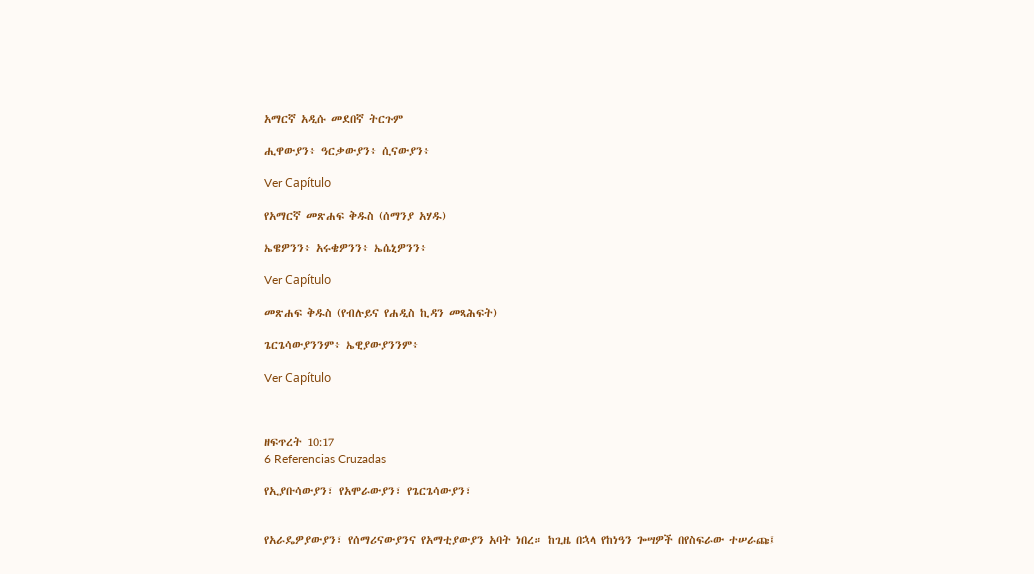አማርኛ አዲሱ መደበኛ ትርጉም

ሒዋውያን፥ ዓርቃውያን፥ ሲናውያን፥

Ver Capítulo

የአማርኛ መጽሐፍ ቅዱስ (ሰማንያ አሃዱ)

ኤዌዎንን፥ አሩቄዎንን፥ ኤሴኒዎንን፥

Ver Capítulo

መጽሐፍ ቅዱስ (የብሉይና የሐዲስ ኪዳን መጻሕፍት)

ጌርጌሳውያንንም፥ ኤዊያውያንንም፥

Ver Capítulo



ዘፍጥረት 10:17
6 Referencias Cruzadas

የኢያቡሳውያን፣ የአሞራውያን፣ የጌርጌሳውያን፣


የአራዴዎያውያን፣ የሰማሪናውያንና የአማቲያውያን አባት ነበረ። ከጊዜ በኋላ የከነዓን ጐሣዎች በየስፍራው ተሠራጩ፤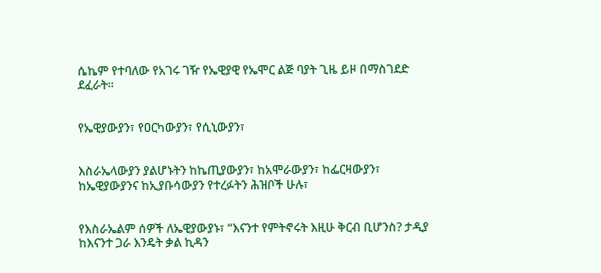ሴኬም የተባለው የአገሩ ገዥ የኤዊያዊ የኤሞር ልጅ ባያት ጊዜ ይዞ በማስገደድ ደፈራት።


የኤዊያውያን፣ የዐርካውያን፣ የሲኒውያን፣


እስራኤላውያን ያልሆኑትን ከኬጢያውያን፣ ከአሞራውያን፣ ከፌርዛውያን፣ ከኤዊያውያንና ከኢያቡሳውያን የተረፉትን ሕዝቦች ሁሉ፣


የእስራኤልም ሰዎች ለኤዊያውያኑ፣ “እናንተ የምትኖሩት እዚሁ ቅርብ ቢሆንስ? ታዲያ ከእናንተ ጋራ እንዴት ቃል ኪዳን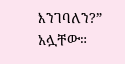እንገባለን?” አሏቸው።